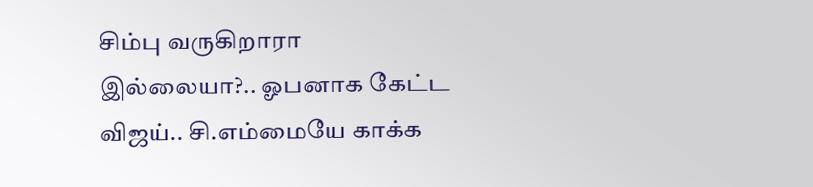சிம்பு வருகிறாரா இல்லையா?.. ஓபனாக கேட்ட விஜய்.. சி.எம்மையே காக்க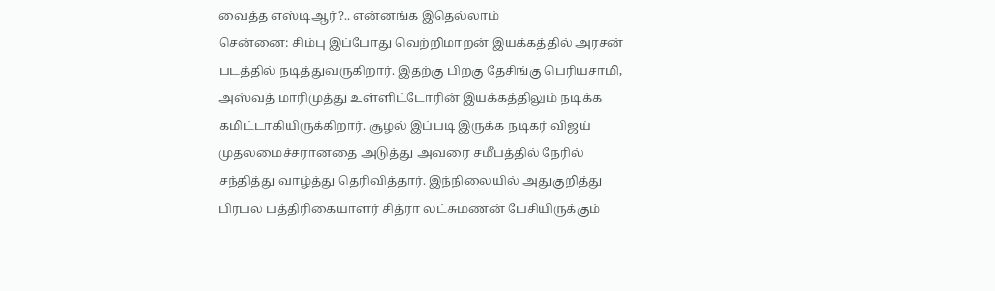வைத்த எஸ்டிஆர்?.. என்னங்க இதெல்லாம்
சென்னை: சிம்பு இப்போது வெற்றிமாறன் இயக்கத்தில் அரசன் படத்தில் நடித்துவருகிறார். இதற்கு பிறகு தேசிங்கு பெரியசாமி, அஸ்வத் மாரிமுத்து உள்ளிட்டோரின் இயக்கத்திலும் நடிக்க கமிட்டாகியிருக்கிறார். சூழல் இப்படி இருக்க நடிகர் விஜய் முதலமைச்சரானதை அடுத்து அவரை சமீபத்தில் நேரில் சந்தித்து வாழ்த்து தெரிவித்தார். இந்நிலையில் அதுகுறித்து பிரபல பத்திரிகையாளர் சித்ரா லட்சுமணன் பேசியிருக்கும்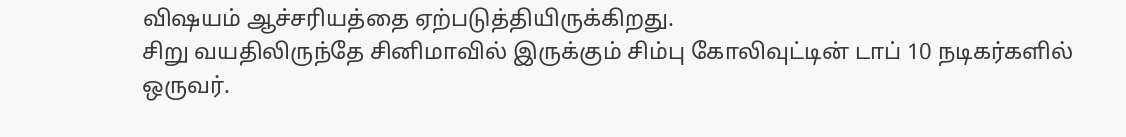விஷயம் ஆச்சரியத்தை ஏற்படுத்தியிருக்கிறது.
சிறு வயதிலிருந்தே சினிமாவில் இருக்கும் சிம்பு கோலிவுட்டின் டாப் 10 நடிகர்களில் ஒருவர்.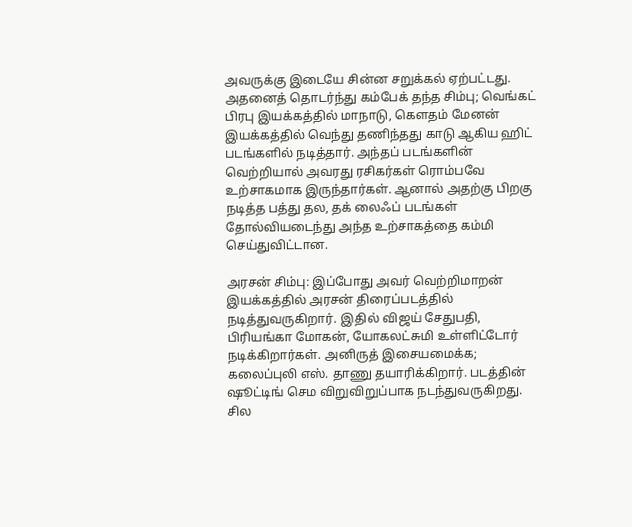அவருக்கு இடையே சின்ன சறுக்கல் ஏற்பட்டது. அதனைத் தொடர்ந்து கம்பேக் தந்த சிம்பு; வெங்கட் பிரபு இயக்கத்தில் மாநாடு, கௌதம் மேனன் இயக்கத்தில் வெந்து தணிந்தது காடு ஆகிய ஹிட் படங்களில் நடித்தார். அந்தப் படங்களின் வெற்றியால் அவரது ரசிகர்கள் ரொம்பவே உற்சாகமாக இருந்தார்கள். ஆனால் அதற்கு பிறகு நடித்த பத்து தல, தக் லைஃப் படங்கள் தோல்வியடைந்து அந்த உற்சாகத்தை கம்மி செய்துவிட்டான.

அரசன் சிம்பு: இப்போது அவர் வெற்றிமாறன் இயக்கத்தில் அரசன் திரைப்படத்தில் நடித்துவருகிறார். இதில் விஜய் சேதுபதி, பிரியங்கா மோகன், யோகலட்சுமி உள்ளிட்டோர் நடிக்கிறார்கள். அனிருத் இசையமைக்க; கலைப்புலி எஸ். தாணு தயாரிக்கிறார். படத்தின் ஷூட்டிங் செம விறுவிறுப்பாக நடந்துவருகிறது. சில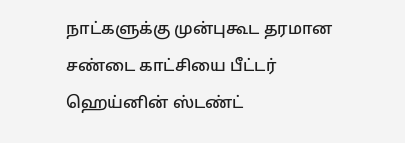நாட்களுக்கு முன்புகூட தரமான சண்டை காட்சியை பீட்டர் ஹெய்னின் ஸ்டண்ட்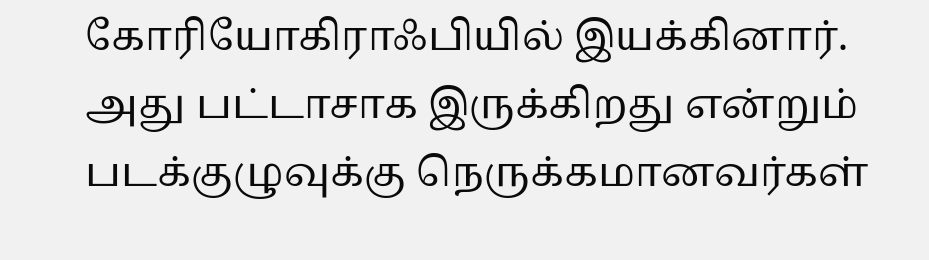கோரியோகிராஃபியில் இயக்கினார். அது பட்டாசாக இருக்கிறது என்றும் படக்குழுவுக்கு நெருக்கமானவர்கள்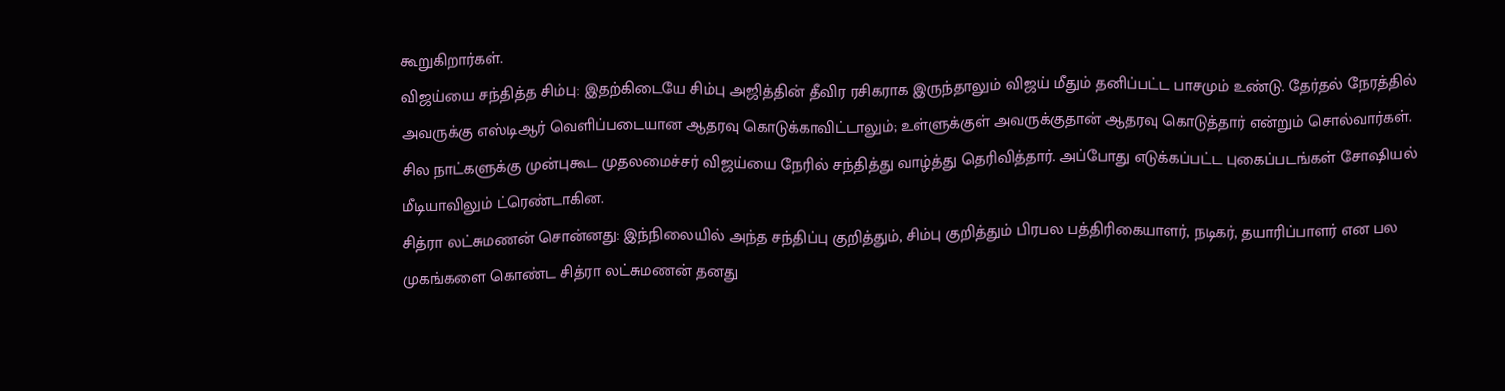கூறுகிறார்கள்.
விஜய்யை சந்தித்த சிம்பு: இதற்கிடையே சிம்பு அஜித்தின் தீவிர ரசிகராக இருந்தாலும் விஜய் மீதும் தனிப்பட்ட பாசமும் உண்டு. தேர்தல் நேரத்தில் அவருக்கு எஸ்டிஆர் வெளிப்படையான ஆதரவு கொடுக்காவிட்டாலும்; உள்ளுக்குள் அவருக்குதான் ஆதரவு கொடுத்தார் என்றும் சொல்வார்கள். சில நாட்களுக்கு முன்புகூட முதலமைச்சர் விஜய்யை நேரில் சந்தித்து வாழ்த்து தெரிவித்தார். அப்போது எடுக்கப்பட்ட புகைப்படங்கள் சோஷியல் மீடியாவிலும் ட்ரெண்டாகின.
சித்ரா லட்சுமணன் சொன்னது: இந்நிலையில் அந்த சந்திப்பு குறித்தும், சிம்பு குறித்தும் பிரபல பத்திரிகையாளர், நடிகர், தயாரிப்பாளர் என பல முகங்களை கொண்ட சித்ரா லட்சுமணன் தனது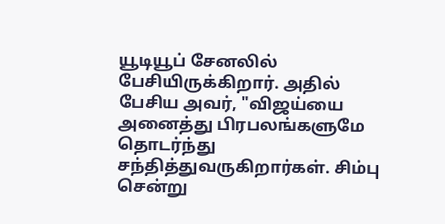யூடியூப் சேனலில் பேசியிருக்கிறார். அதில் பேசிய அவர், "விஜய்யை அனைத்து பிரபலங்களுமே தொடர்ந்து சந்தித்துவருகிறார்கள். சிம்பு சென்று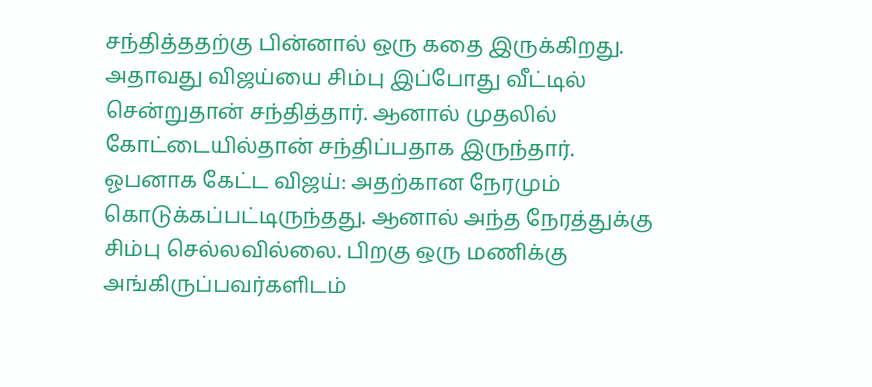சந்தித்ததற்கு பின்னால் ஒரு கதை இருக்கிறது. அதாவது விஜய்யை சிம்பு இப்போது வீட்டில் சென்றுதான் சந்தித்தார். ஆனால் முதலில் கோட்டையில்தான் சந்திப்பதாக இருந்தார்.
ஓபனாக கேட்ட விஜய்: அதற்கான நேரமும் கொடுக்கப்பட்டிருந்தது. ஆனால் அந்த நேரத்துக்கு சிம்பு செல்லவில்லை. பிறகு ஒரு மணிக்கு அங்கிருப்பவர்களிடம்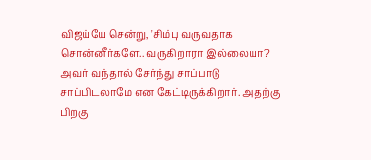விஜய்யே சென்று, 'சிம்பு வருவதாக சொன்னீர்களே.. வருகிறாரா இல்லையா? அவர் வந்தால் சேர்ந்து சாப்பாடு சாப்பிடலாமே என கேட்டிருக்கிறார். அதற்கு பிறகு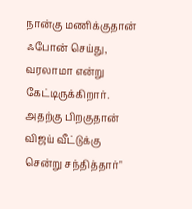நான்கு மணிக்குதான் ஃபோன் செய்து, வரலாமா என்று கேட்டிருக்கிறார். அதற்கு பிறகுதான் விஜய் வீட்டுக்கு சென்று சந்தித்தார்"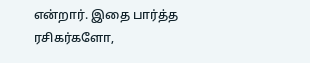என்றார். இதை பார்த்த ரசிகர்களோ,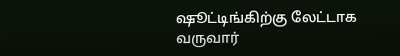ஷூட்டிங்கிற்கு லேட்டாக வருவார்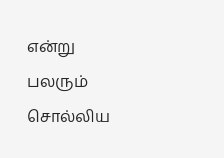என்று பலரும் சொல்லிய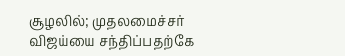சூழலில்; முதலமைச்சர் விஜய்யை சந்திப்பதற்கே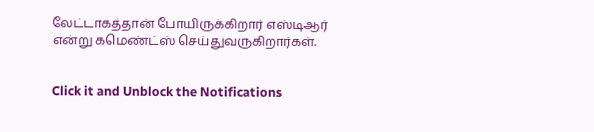லேட்டாகத்தான் போயிருக்கிறார் எஸ்டிஆர் என்று கமெண்ட்ஸ் செய்துவருகிறார்கள்.


Click it and Unblock the Notifications